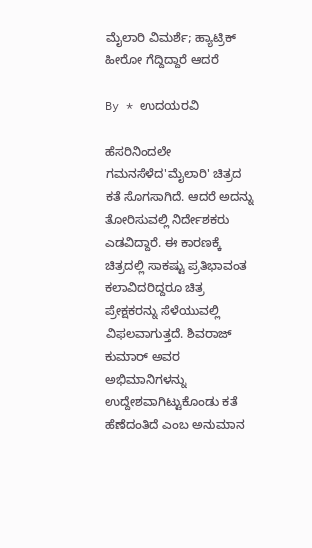ಮೈಲಾರಿ ವಿಮರ್ಶೆ; ಹ್ಯಾಟ್ರಿಕ್ ಹೀರೋ ಗೆದ್ದಿದ್ದಾರೆ ಆದರೆ

By * ಉದಯರವಿ

ಹೆಸರಿನಿಂದಲೇ ಗಮನಸೆಳೆದ'ಮೈಲಾರಿ' ಚಿತ್ರದ ಕತೆ ಸೊಗಸಾಗಿದೆ. ಆದರೆ ಅದನ್ನು ತೋರಿಸುವಲ್ಲಿ ನಿರ್ದೇಶಕರು ಎಡವಿದ್ದಾರೆ. ಈ ಕಾರಣಕ್ಕೆ ಚಿತ್ರದಲ್ಲಿ ಸಾಕಷ್ಟು ಪ್ರತಿಭಾವಂತ ಕಲಾವಿದರಿದ್ದರೂ ಚಿತ್ರ ಪ್ರೇಕ್ಷಕರನ್ನು ಸೆಳೆಯುವಲ್ಲಿ ವಿಫಲವಾಗುತ್ತದೆ. ಶಿವರಾಜ್ ಕುಮಾರ್ ಅವರ ಅಭಿಮಾನಿಗಳನ್ನು ಉದ್ದೇಶವಾಗಿಟ್ಟುಕೊಂಡು ಕತೆ ಹೆಣೆದಂತಿದೆ ಎಂಬ ಅನುಮಾನ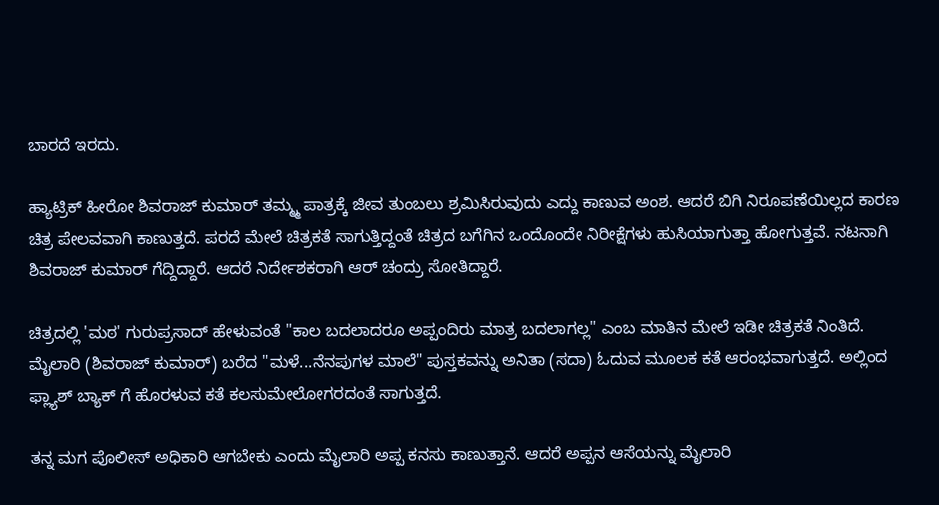ಬಾರದೆ ಇರದು.

ಹ್ಯಾಟ್ರಿಕ್ ಹೀರೋ ಶಿವರಾಜ್ ಕುಮಾರ್ ತಮ್ಮ್ಮ ಪಾತ್ರಕ್ಕೆ ಜೀವ ತುಂಬಲು ಶ್ರಮಿಸಿರುವುದು ಎದ್ದು ಕಾಣುವ ಅಂಶ. ಆದರೆ ಬಿಗಿ ನಿರೂಪಣೆಯಿಲ್ಲದ ಕಾರಣ ಚಿತ್ರ ಪೇಲವವಾಗಿ ಕಾಣುತ್ತದೆ. ಪರದೆ ಮೇಲೆ ಚಿತ್ರಕತೆ ಸಾಗುತ್ತಿದ್ದಂತೆ ಚಿತ್ರದ ಬಗೆಗಿನ ಒಂದೊಂದೇ ನಿರೀಕ್ಷೆಗಳು ಹುಸಿಯಾಗುತ್ತಾ ಹೋಗುತ್ತವೆ. ನಟನಾಗಿ ಶಿವರಾಜ್ ಕುಮಾರ್ ಗೆದ್ದಿದ್ದಾರೆ. ಆದರೆ ನಿರ್ದೇಶಕರಾಗಿ ಆರ್ ಚಂದ್ರು ಸೋತಿದ್ದಾರೆ.

ಚಿತ್ರದಲ್ಲಿ 'ಮಠ' ಗುರುಪ್ರಸಾದ್ ಹೇಳುವಂತೆ "ಕಾಲ ಬದಲಾದರೂ ಅಪ್ಪಂದಿರು ಮಾತ್ರ ಬದಲಾಗಲ್ಲ" ಎಂಬ ಮಾತಿನ ಮೇಲೆ ಇಡೀ ಚಿತ್ರಕತೆ ನಿಂತಿದೆ. ಮೈಲಾರಿ (ಶಿವರಾಜ್ ಕುಮಾರ್) ಬರೆದ "ಮಳೆ...ನೆನಪುಗಳ ಮಾಲೆ" ಪುಸ್ತಕವನ್ನು ಅನಿತಾ (ಸದಾ) ಓದುವ ಮೂಲಕ ಕತೆ ಆರಂಭವಾಗುತ್ತದೆ. ಅಲ್ಲಿಂದ ಫ್ಲ್ಯಾಶ್ ಬ್ಯಾಕ್ ಗೆ ಹೊರಳುವ ಕತೆ ಕಲಸುಮೇಲೋಗರದಂತೆ ಸಾಗುತ್ತದೆ.

ತನ್ನ ಮಗ ಪೊಲೀಸ್ ಅಧಿಕಾರಿ ಆಗಬೇಕು ಎಂದು ಮೈಲಾರಿ ಅಪ್ಪ ಕನಸು ಕಾಣುತ್ತಾನೆ. ಆದರೆ ಅಪ್ಪನ ಆಸೆಯನ್ನು ಮೈಲಾರಿ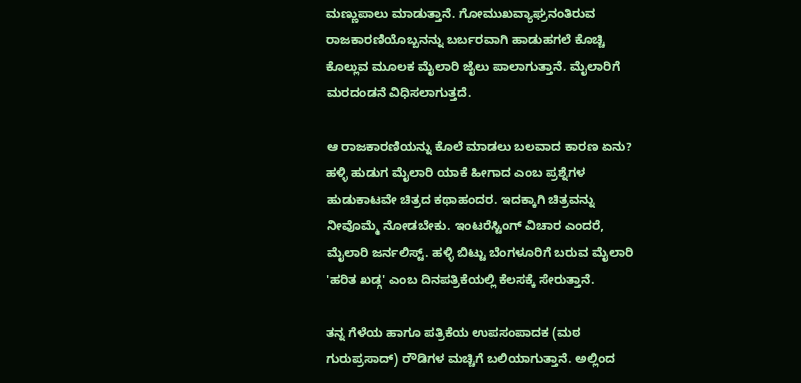ಮಣ್ಣುಪಾಲು ಮಾಡುತ್ತಾನೆ. ಗೋಮುಖವ್ಯಾಘ್ರನಂತಿರುವ ರಾಜಕಾರಣಿಯೊಬ್ಬನನ್ನು ಬರ್ಬರವಾಗಿ ಹಾಡುಹಗಲೆ ಕೊಚ್ಚಿ ಕೊಲ್ಲುವ ಮೂಲಕ ಮೈಲಾರಿ ಜೈಲು ಪಾಲಾಗುತ್ತಾನೆ. ಮೈಲಾರಿಗೆ ಮರದಂಡನೆ ವಿಧಿಸಲಾಗುತ್ತದೆ.

ಆ ರಾಜಕಾರಣಿಯನ್ನು ಕೊಲೆ ಮಾಡಲು ಬಲವಾದ ಕಾರಣ ಏನು? ಹಳ್ಳಿ ಹುಡುಗ ಮೈಲಾರಿ ಯಾಕೆ ಹೀಗಾದ ಎಂಬ ಪ್ರಶ್ನೆಗಳ ಹುಡುಕಾಟವೇ ಚಿತ್ರದ ಕಥಾಹಂದರ. ಇದಕ್ಕಾಗಿ ಚಿತ್ರವನ್ನು ನೀವೊಮ್ಮೆ ನೋಡಬೇಕು. ಇಂಟರೆಸ್ಟಿಂಗ್ ವಿಚಾರ ಎಂದರೆ, ಮೈಲಾರಿ ಜರ್ನಲಿಸ್ಟ್. ಹಳ್ಳಿ ಬಿಟ್ಟು ಬೆಂಗಳೂರಿಗೆ ಬರುವ ಮೈಲಾರಿ 'ಹರಿತ ಖಡ್ಗ' ಎಂಬ ದಿನಪತ್ರಿಕೆಯಲ್ಲಿ ಕೆಲಸಕ್ಕೆ ಸೇರುತ್ತಾನೆ.

ತನ್ನ ಗೆಳೆಯ ಹಾಗೂ ಪತ್ರಿಕೆಯ ಉಪಸಂಪಾದಕ (ಮಠ ಗುರುಪ್ರಸಾದ್) ರೌಡಿಗಳ ಮಚ್ಚಿಗೆ ಬಲಿಯಾಗುತ್ತಾನೆ. ಅಲ್ಲಿಂದ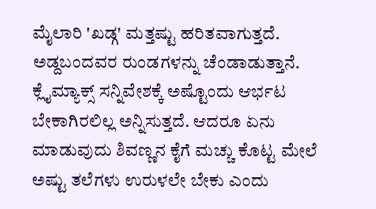ಮೈಲಾರಿ 'ಖಡ್ಗ' ಮತ್ತಷ್ಟು ಹರಿತವಾಗುತ್ತದೆ. ಅಡ್ದಬಂದವರ ರುಂಡಗಳನ್ನು ಚೆಂಡಾಡುತ್ತಾನೆ. ಕ್ಲೈಮ್ಯಾಕ್ಸ್ ಸನ್ನಿವೇಶಕ್ಕೆ ಅಷ್ಟೊಂದು ಆರ್ಭಟ ಬೇಕಾಗಿರಲಿಲ್ಲ ಅನ್ನಿಸುತ್ತದೆ. ಆದರೂ ಏನು ಮಾಡುವುದು ಶಿವಣ್ಣನ ಕೈಗೆ ಮಚ್ಚು ಕೊಟ್ಟ ಮೇಲೆ ಅಷ್ಟು ತಲೆಗಳು ಉರುಳಲೇ ಬೇಕು ಎಂದು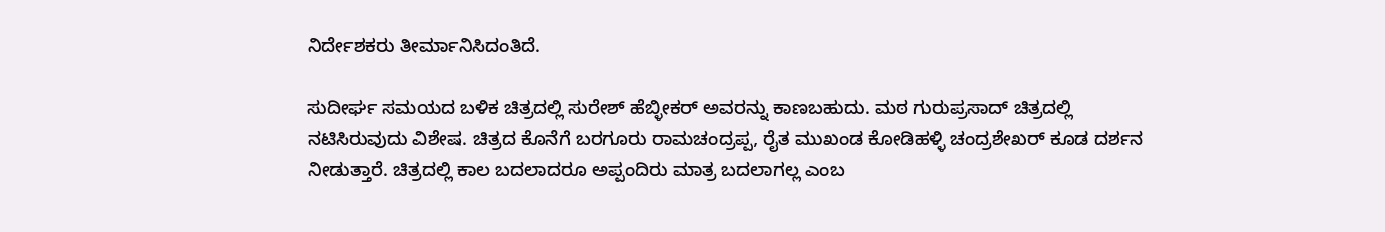ನಿರ್ದೇಶಕರು ತೀರ್ಮಾನಿಸಿದಂತಿದೆ.

ಸುದೀರ್ಘ ಸಮಯದ ಬಳಿಕ ಚಿತ್ರದಲ್ಲಿ ಸುರೇಶ್ ಹೆಬ್ಳೀಕರ್ ಅವರನ್ನು ಕಾಣಬಹುದು. ಮಠ ಗುರುಪ್ರಸಾದ್ ಚಿತ್ರದಲ್ಲಿ ನಟಿಸಿರುವುದು ವಿಶೇಷ. ಚಿತ್ರದ ಕೊನೆಗೆ ಬರಗೂರು ರಾಮಚಂದ್ರಪ್ಪ, ರೈತ ಮುಖಂಡ ಕೋಡಿಹಳ್ಳಿ ಚಂದ್ರಶೇಖರ್ ಕೂಡ ದರ್ಶನ ನೀಡುತ್ತಾರೆ. ಚಿತ್ರದಲ್ಲಿ ಕಾಲ ಬದಲಾದರೂ ಅಪ್ಪಂದಿರು ಮಾತ್ರ ಬದಲಾಗಲ್ಲ ಎಂಬ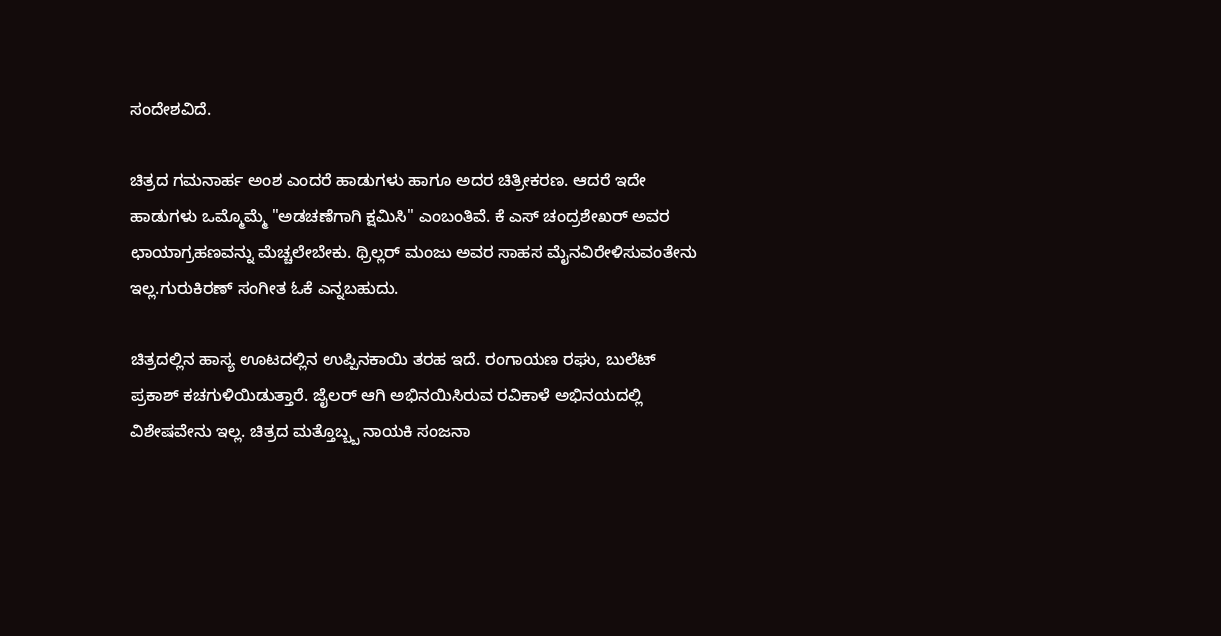ಸಂದೇಶವಿದೆ.

ಚಿತ್ರದ ಗಮನಾರ್ಹ ಅಂಶ ಎಂದರೆ ಹಾಡುಗಳು ಹಾಗೂ ಅದರ ಚಿತ್ರೀಕರಣ. ಆದರೆ ಇದೇ ಹಾಡುಗಳು ಒಮ್ಮೊಮ್ಮೆ "ಅಡಚಣೆಗಾಗಿ ಕ್ಷಮಿಸಿ" ಎಂಬಂತಿವೆ. ಕೆ ಎಸ್ ಚಂದ್ರಶೇಖರ್ ಅವರ ಛಾಯಾಗ್ರಹಣವನ್ನು ಮೆಚ್ಚಲೇಬೇಕು. ಥ್ರಿಲ್ಲರ್ ಮಂಜು ಅವರ ಸಾಹಸ ಮೈನವಿರೇಳಿಸುವಂತೇನು ಇಲ್ಲ.ಗುರುಕಿರಣ್ ಸಂಗೀತ ಓಕೆ ಎನ್ನಬಹುದು.

ಚಿತ್ರದಲ್ಲಿನ ಹಾಸ್ಯ ಊಟದಲ್ಲಿನ ಉಪ್ಪಿನಕಾಯಿ ತರಹ ಇದೆ. ರಂಗಾಯಣ ರಘು, ಬುಲೆಟ್ ಪ್ರಕಾಶ್ ಕಚಗುಳಿಯಿಡುತ್ತಾರೆ. ಜೈಲರ್ ಆಗಿ ಅಭಿನಯಿಸಿರುವ ರವಿಕಾಳೆ ಅಭಿನಯದಲ್ಲಿ ವಿಶೇಷವೇನು ಇಲ್ಲ. ಚಿತ್ರದ ಮತ್ತೊಬ್ಬ್ಬ ನಾಯಕಿ ಸಂಜನಾ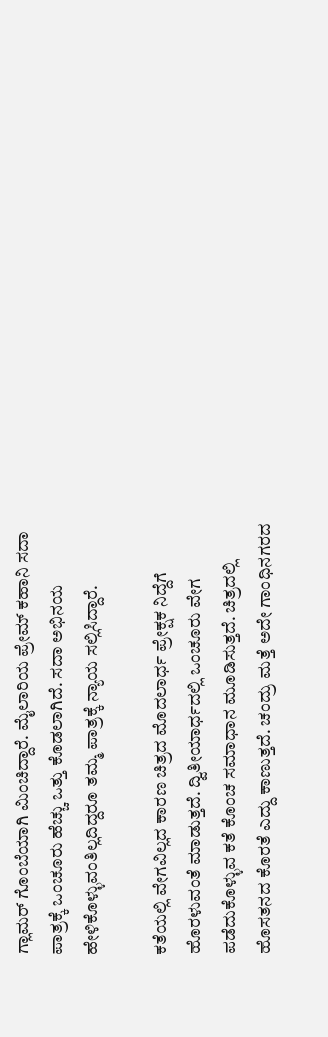ಗ್ಲಾಮರ್ ಗೊಂಬೆಯಾಗಿ ಮಿಂಚಿದ್ದಾರೆ. ಮೈಲಾರಿಯ ಪ್ರೇಮ್ ಕಹಾನಿ ಸದಾ ಪಾತ್ರಕ್ಕೆ ಒಂಚೂರು ಹೆಚ್ಚು ಒತ್ತು ಕೊಡಲಾಗಿದೆ. ಸದಾ ಅಭಿನಯ ಹೇಳಿಕೊಳ್ಳುವಂತಿಲ್ಲದಿದ್ದರೂ ತಮ್ಮ ಪಾತ್ರಕ್ಕೆ ನ್ಯಾಯ ಸಲ್ಲಿಸಿದ್ದಾರೆ.

ಕತೆಯಲ್ಲಿ ವೇಗವಿಲ್ಲದ ಕಾರಣ ಚಿತ್ರದ ಮೊದಲಾರ್ಧ ಪ್ರೇಕ್ಷಕ ನಿದ್ದೆಗೆ ಹೊರಳುವಂತೆ ಮಾಡುತ್ತದೆ. ದ್ವಿತೀಯಾರ್ಧದಲ್ಲಿ ಒಂಚೂರು ವೇಗ ಪಡೆದುಕೊಳ್ಳುವ ಕತೆ ಕೊಂಚ ಸಮಾಧಾನ ಮೂಡಿಸುತ್ತದೆ. ಚಿತ್ರದಲ್ಲಿ ಹೊಸತನದ ಕೊರತೆ ಎದ್ದು ಕಾಣುತ್ತದೆ. ಚಂದ್ರು ಮತ್ತೆ ಅದೇ ಗಾಂಧಿನಗರದ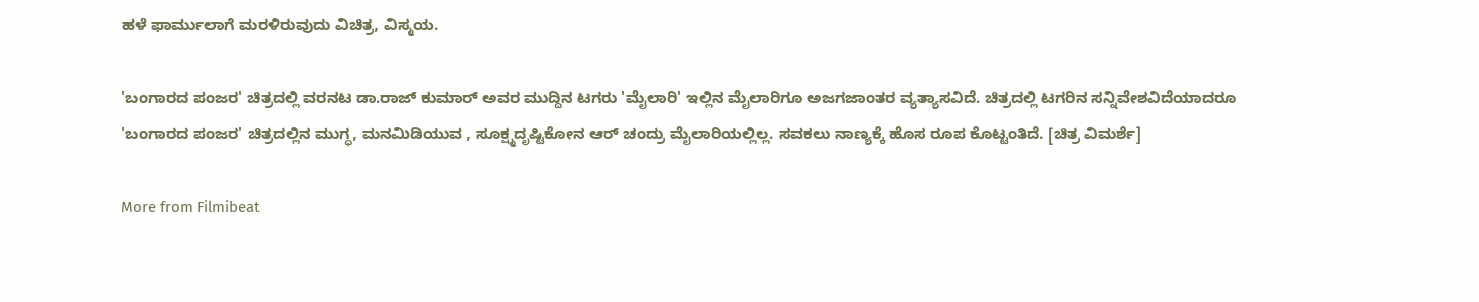ಹಳೆ ಫಾರ್ಮುಲಾಗೆ ಮರಳಿರುವುದು ವಿಚಿತ್ರ, ವಿಸ್ಮಯ.

'ಬಂಗಾರದ ಪಂಜರ' ಚಿತ್ರದಲ್ಲಿ ವರನಟ ಡಾ.ರಾಜ್ ಕುಮಾರ್ ಅವರ ಮುದ್ದಿನ ಟಗರು 'ಮೈಲಾರಿ' ಇಲ್ಲಿನ ಮೈಲಾರಿಗೂ ಅಜಗಜಾಂತರ ವ್ಯತ್ಯಾಸವಿದೆ. ಚಿತ್ರದಲ್ಲಿ ಟಗರಿನ ಸನ್ನಿವೇಶವಿದೆಯಾದರೂ 'ಬಂಗಾರದ ಪಂಜರ' ಚಿತ್ರದಲ್ಲಿನ ಮುಗ್ಧ, ಮನಮಿಡಿಯುವ , ಸೂಕ್ಷ್ಮದೃಷ್ಟಿಕೋನ ಆರ್ ಚಂದ್ರು ಮೈಲಾರಿಯಲ್ಲಿಲ್ಲ. ಸವಕಲು ನಾಣ್ಯಕ್ಕೆ ಹೊಸ ರೂಪ ಕೊಟ್ಟಂತಿದೆ. [ಚಿತ್ರ ವಿಮರ್ಶೆ]

More from Filmibeat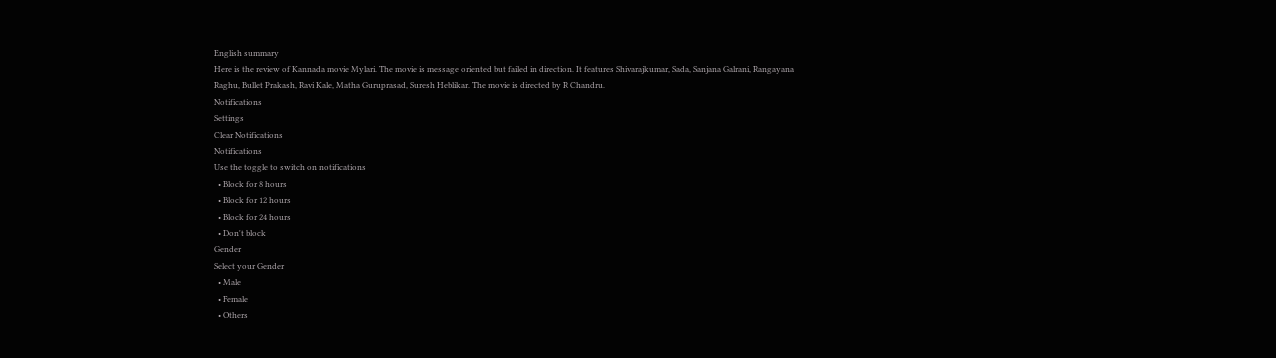English summary
Here is the review of Kannada movie Mylari. The movie is message oriented but failed in direction. It features Shivarajkumar, Sada, Sanjana Galrani, Rangayana Raghu, Bullet Prakash, Ravi Kale, Matha Guruprasad, Suresh Heblikar. The movie is directed by R Chandru.
Notifications
Settings
Clear Notifications
Notifications
Use the toggle to switch on notifications
  • Block for 8 hours
  • Block for 12 hours
  • Block for 24 hours
  • Don't block
Gender
Select your Gender
  • Male
  • Female
  • Others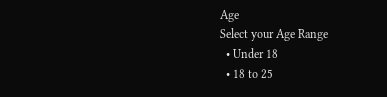Age
Select your Age Range
  • Under 18
  • 18 to 25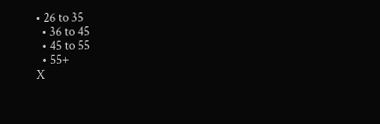• 26 to 35
  • 36 to 45
  • 45 to 55
  • 55+
X